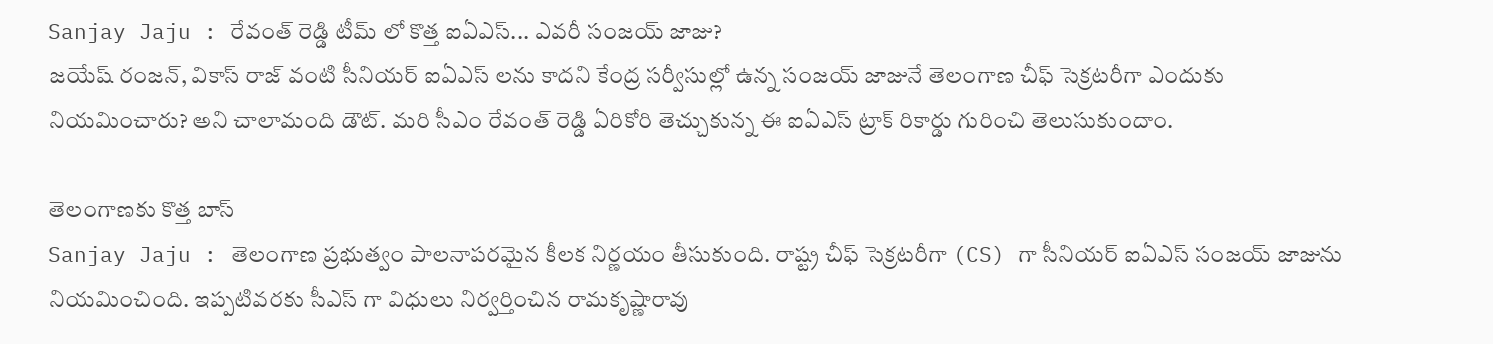Sanjay Jaju : రేవంత్ రెడ్డి టీమ్ లో కొత్త ఐఏఎస్... ఎవరీ సంజయ్ జాజు?
జయేష్ రంజన్, వికాస్ రాజ్ వంటి సీనియర్ ఐఏఎస్ లను కాదని కేంద్ర సర్వీసుల్లో ఉన్న సంజయ్ జాజునే తెలంగాణ చీఫ్ సెక్రటరీగా ఎందుకు నియమించారు? అని చాలామంది డౌట్. మరి సీఎం రేవంత్ రెడ్డి ఏరికోరి తెచ్చుకున్న ఈ ఐఏఎస్ ట్రాక్ రికార్డు గురించి తెలుసుకుందాం.

తెలంగాణకు కొత్త బాస్
Sanjay Jaju : తెలంగాణ ప్రభుత్వం పాలనాపరమైన కీలక నిర్ణయం తీసుకుంది. రాష్ట్ర చీఫ్ సెక్రటరీగా (CS) గా సీనియర్ ఐఏఎస్ సంజయ్ జాజును నియమించింది. ఇప్పటివరకు సీఎస్ గా విధులు నిర్వర్తించిన రామకృష్ణారావు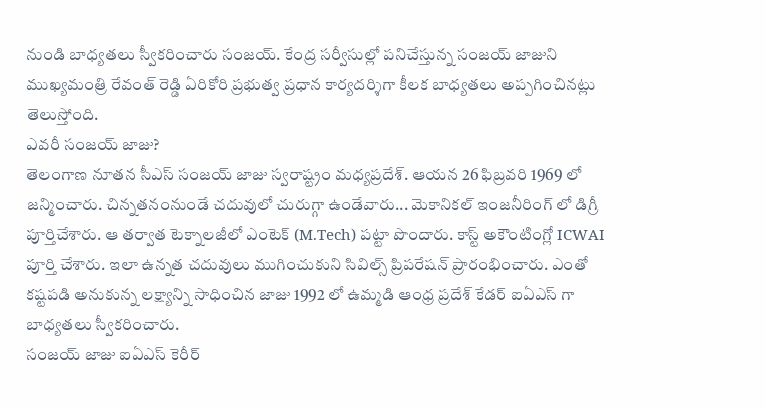నుండి బాధ్యతలు స్వీకరించారు సంజయ్. కేంద్ర సర్వీసుల్లో పనిచేస్తున్న సంజయ్ జాజుని ముఖ్యమంత్రి రేవంత్ రెడ్డి ఏరికోరి ప్రభుత్వ ప్రధాన కార్యదర్శిగా కీలక బాధ్యతలు అప్పగించినట్లు తెలుస్తోంది.
ఎవరీ సంజయ్ జాజు?
తెలంగాణ నూతన సీఎస్ సంజయ్ జాజు స్వరాష్ట్రం మధ్యప్రదేశ్. ఆయన 26 ఫిబ్రవరి 1969 లో జన్మించారు. చిన్నతనంనుండే చదువులో చురుగ్గా ఉండేవారు... మెకానికల్ ఇంజనీరింగ్ లో డిగ్రీ పూర్తిచేశారు. ఆ తర్వాత టెక్నాలజీలో ఎంటెక్ (M.Tech) పట్టా పొందారు. కాస్ట్ అకౌంటింగ్లో ICWAI పూర్తి చేశారు. ఇలా ఉన్నత చదువులు ముగించుకుని సివిల్స్ ప్రిపరేషన్ ప్రారంభించారు. ఎంతో కష్టపడి అనుకున్న లక్ష్యాన్ని సాధించిన జాజు 1992 లో ఉమ్మడి ఆంధ్ర ప్రదేశ్ కేడర్ ఐఏఎస్ గా బాధ్యతలు స్వీకరించారు.
సంజయ్ జాజు ఐఏఎస్ కెరీర్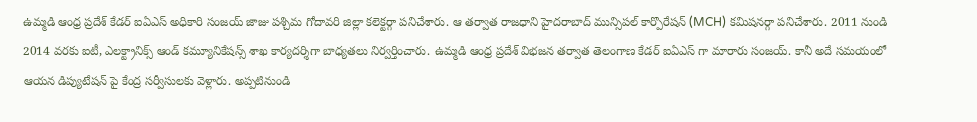ఉమ్మడి ఆంధ్ర ప్రదేశ్ కేడర్ ఐఏఎస్ అధికారి సంజయ్ జాజు పశ్చిమ గోదావరి జిల్లా కలెక్టర్గా పనిచేశారు. ఆ తర్వాత రాజధాని హైదరాబాద్ మున్సిపల్ కార్పొరేషన్ (MCH) కమిషనర్గా పనిచేశారు. 2011 నుండి 2014 వరకు ఐటీ, ఎలక్ట్రానిక్స్ ఆండ్ కమ్యూనికేషన్స్ శాఖ కార్యదర్శిగా బాధ్యతలు నిర్వర్తించారు. ఉమ్మడి ఆంధ్ర ప్రదేశ్ విభజన తర్వాత తెలంగాణ కేడర్ ఐఏఎస్ గా మారారు సంజయ్. కానీ అదే సమయంలో ఆయన డిప్యుటేషన్ పై కేంద్ర సర్వీసులకు వెళ్లారు. అప్పటినుండి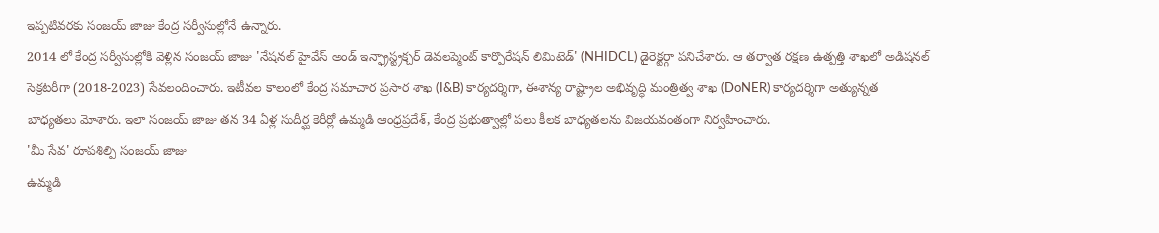ఇప్పటివరకు సంజయ్ జాజు కేంద్ర సర్వీసుల్లోనే ఉన్నారు.
2014 లో కేంద్ర సర్వీసుల్లోకి వెళ్లిన సంజయ్ జాజు 'నేషనల్ హైవేస్ అండ్ ఇన్ఫ్రాస్ట్రక్చర్ డెవలప్మెంట్ కార్పొరేషన్ లిమిటెడ్' (NHIDCL) డైరెక్టర్గా పనిచేశారు. ఆ తర్వాత రక్షణ ఉత్పత్తి శాఖలో అడిషనల్ సెక్రటరీగా (2018-2023) సేవలందించారు. ఇటీవల కాలంలో కేంద్ర సమాచార ప్రసార శాఖ (I&B) కార్యదర్శిగా, ఈశాన్య రాష్ట్రాల అభివృద్ధి మంత్రిత్వ శాఖ (DoNER) కార్యదర్శిగా అత్యున్నత బాధ్యతలు మోశారు. ఇలా సంజయ్ జాజు తన 34 ఏళ్ల సుదీర్ఘ కెరీర్లో ఉమ్మడి ఆంధ్రప్రదేశ్, కేంద్ర ప్రభుత్వాల్లో పలు కీలక బాధ్యతలను విజయవంతంగా నిర్వహించారు.
'మీ సేవ' రూపశిల్పి సంజయ్ జాజు
ఉమ్మడి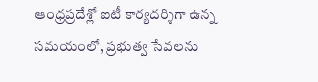ఆంధ్రప్రదేశ్లో ఐటీ కార్యదర్శిగా ఉన్న సమయంలో, ప్రభుత్వ సేవలను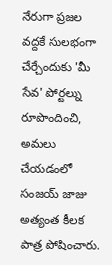నేరుగా ప్రజల వద్దకే సులభంగా చేర్చేందుకు 'మీ సేవ' పోర్టల్ను రూపొందించి, అమలు చేయడంలో సంజయ్ జాజు అత్యంత కీలక పాత్ర పోషించారు.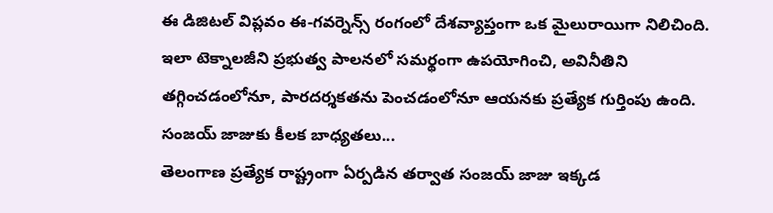ఈ డిజిటల్ విప్లవం ఈ-గవర్నెన్స్ రంగంలో దేశవ్యాప్తంగా ఒక మైలురాయిగా నిలిచింది. ఇలా టెక్నాలజీని ప్రభుత్వ పాలనలో సమర్థంగా ఉపయోగించి, అవినీతిని తగ్గించడంలోనూ, పారదర్శకతను పెంచడంలోనూ ఆయనకు ప్రత్యేక గుర్తింపు ఉంది.
సంజయ్ జాజుకు కీలక బాధ్యతలు...
తెలంగాణ ప్రత్యేక రాష్ట్రంగా ఏర్పడిన తర్వాత సంజయ్ జాజు ఇక్కడ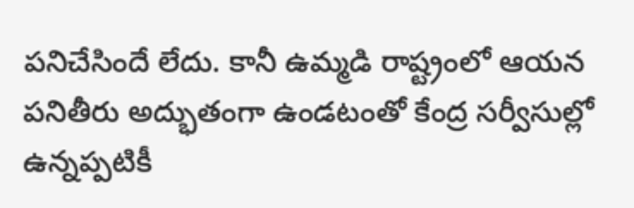పనిచేసిందే లేదు. కానీ ఉమ్మడి రాష్ట్రంలో ఆయన పనితీరు అద్భుతంగా ఉండటంతో కేంద్ర సర్వీసుల్లో ఉన్నప్పటికీ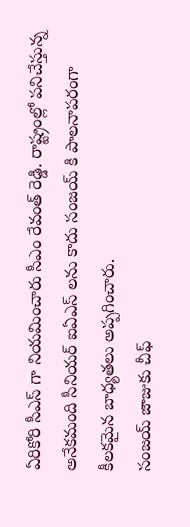ఏరికోరి సీఎస్ గా నియమించారు సీఎం రేవంత్ రెడ్డి. రాష్ట్రంల్లో పనిచేస్తున్న అనేకమంది సీనియర్ ఐఏఎస్ లను కాదు సంజయ్ కి పాలనాపరంగా కీలకమైన బాధ్యతలు అప్పగించారు.
సంజయ్ జాజుకు చీఫ్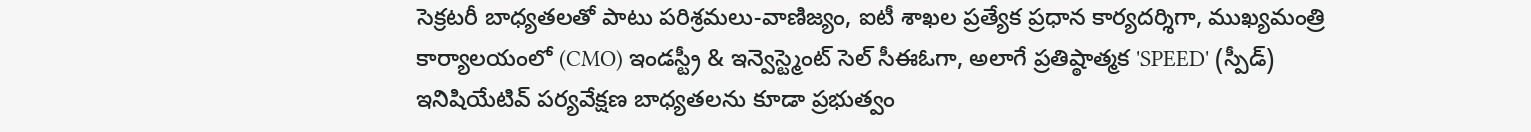సెక్రటరీ బాధ్యతలతో పాటు పరిశ్రమలు-వాణిజ్యం, ఐటీ శాఖల ప్రత్యేక ప్రధాన కార్యదర్శిగా, ముఖ్యమంత్రి కార్యాలయంలో (CMO) ఇండస్ట్రీ & ఇన్వెస్ట్మెంట్ సెల్ సీఈఓగా, అలాగే ప్రతిష్ఠాత్మక 'SPEED' (స్పీడ్) ఇనిషియేటివ్ పర్యవేక్షణ బాధ్యతలను కూడా ప్రభుత్వం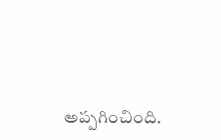అప్పగించింది.